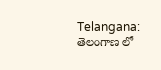Telangana: తెలంగాణ లో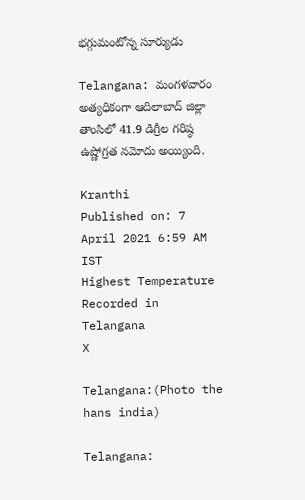భగ్గుమంటోన్న సూర్యుడు

Telangana: మంగ‌ళ‌వారం అత్యధికంగా ఆది‌లా‌బాద్‌ జిల్లా తాంసిలో 41.9 డిగ్రీల గరిష్ఠ ఉష్ణో‌గ్రత నమో‌దు‌ అయ్యింది.

Kranthi
Published on: 7 April 2021 6:59 AM IST
Highest Temperature Recorded in Telangana
X

Telangana:(Photo the hans india)

Telangana: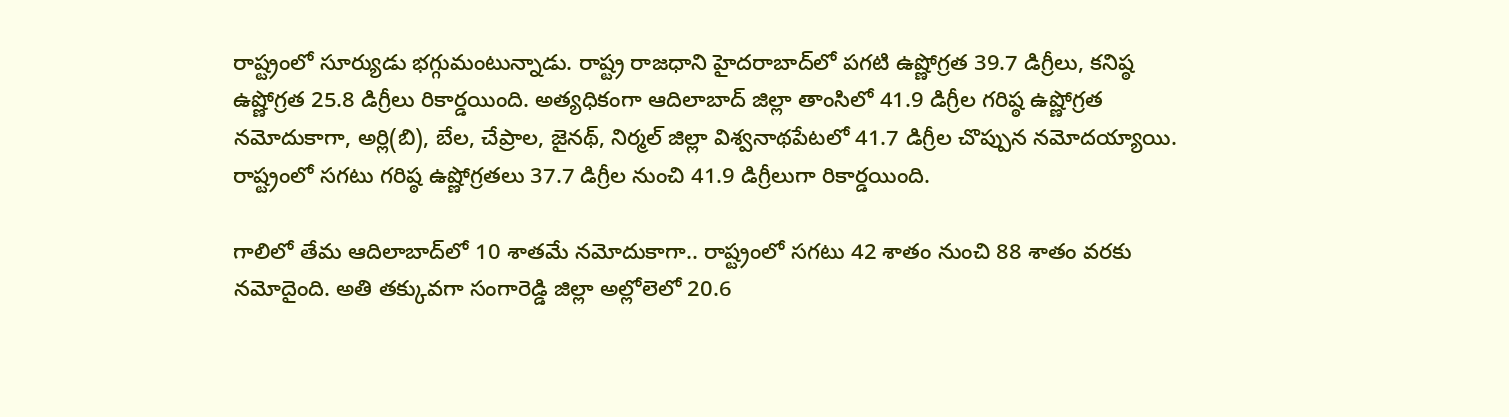రాష్ట్రంలో సూర్యుడు భగ్గుమంటున్నాడు. రాష్ట్ర రాజధాని హైద‌రా‌బా‌ద్‌లో పగటి ఉష్ణో‌గ్రత 39.7 డిగ్రీలు, కనిష్ఠ ఉష్ణో‌గ్రత 25.8 డిగ్రీలు రికార్డయింది. అత్యధికంగా ఆది‌లా‌బాద్‌ జిల్లా తాంసిలో 41.9 డిగ్రీల గరిష్ఠ ఉష్ణో‌గ్రత నమో‌దు‌కాగా, అర్లి(బి), బేల, చేప్రాల, జైనథ్‌, నిర్మల్‌ జిల్లా విశ్వనా‌థ‌పే‌టలో 41.7 డిగ్రీల చొప్పున నమో‌ద‌య్యాయి. రాష్ట్రంలో సగటు గరిష్ఠ ఉష్ణోగ్రతలు 37.7 డిగ్రీల నుంచి 41.9 డిగ్రీ‌లుగా రికార్డయింది.

గాలిలో తేమ ఆది‌లా‌బా‌ద్‌లో 10 శాతమే నమో‌దు‌కాగా.. రాష్ట్రంలో సగటు 42 శాతం నుంచి 88 శాతం వరకు నమో‌దైంది. అతి తక్కు‌వగా సంగా‌రెడ్డి జిల్లా అల్లో‌లెలో 20.6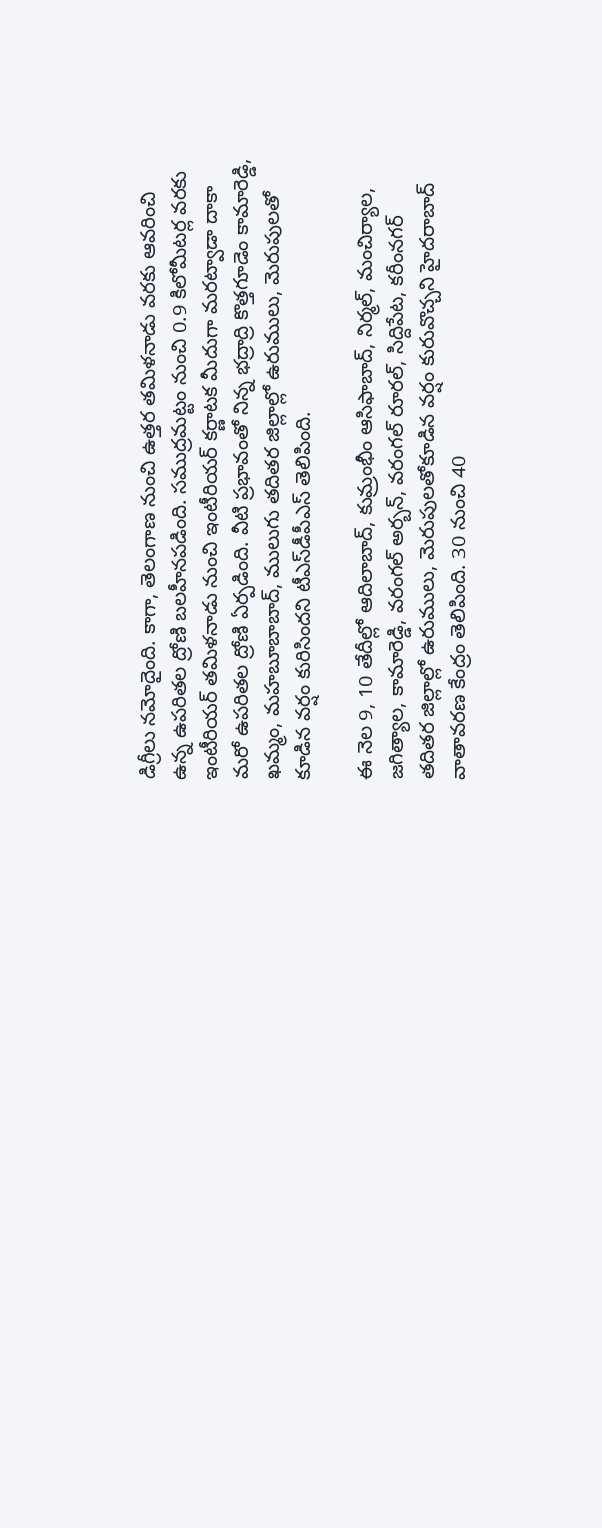డిగ్రీలు నమో‌దైంది. కాగా, తెలంగాణ నుంచి ఉత్తర తమిళనాడు వరకు ఆవరించి ఉన్న ఉపరితల ద్రోణి బలహీనపడింది. సముద్రమట్టం నుంచి 0.9 కిలో‌మీ‌టర్ల వరకు ఇంటీ‌రి‌యర్‌ తమి‌ళ‌నాడు నుంచి ఇంటీ‌రి‌యర్‌ కర్ణా‌టక మీదుగా మర‌ట్వాడా దాకా మరో ఉప‌రి‌తల ద్రోణి ఏర్పడింది. వీటి ప్రభావంతో నిన్న భద్రాద్రి కొత్తగూడెం కామా‌రెడ్డి, ఖమ్మం, మహ‌బూ‌బా‌బాద్‌, ములుగు తది‌తర జిల్లాల్లో ఉరు‌ములు, మెరు‌పు‌లతో కూడిన వర్షం కురిసిందని టీఎ‌స్‌‌డీ‌పీ‌ఎస్‌ తెలి‌పింది.

ఈ నెల 9, 10 తేదీల్లో ఆది‌లా‌బాద్‌, కుమ్రంభీం ఆసి‌ఫా‌బాద్‌, నిర్మల్‌, మంచి‌ర్యాల, జగి‌త్యాల, కామా‌రెడ్డి, వరం‌గల్‌ అర్బన్‌, వరం‌గల్‌ రూరల్‌, సిద్ది‌పేట, కరీం‌న‌గర్‌ తది‌తర జిల్లాల్లో ఉరు‌ములు, మెరు‌పు‌ల‌తో‌కూ‌డిన వర్షం కురు‌వొ‌చ్చని హైద‌రా‌బాద్‌ వాతా‌వ‌రణ కేంద్రం తెలి‌పింది. 30 నుంచి 40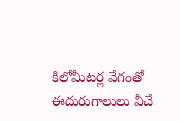కిలో‌మీ‌టర్ల వేగంతో ఈదు‌రు‌గా‌లులు వీచే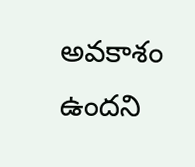అవ‌కాశం ఉందని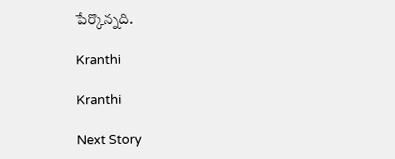పేర్కొ‌న్నది.

Kranthi

Kranthi

Next Story